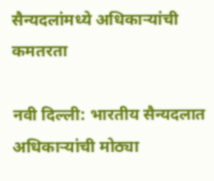सैन्यदलांमध्ये अधिकार्‍यांची कमतरता

नवी दिल्ली: भारतीय सैन्यदलात अधिकाऱ्यांची मोठ्या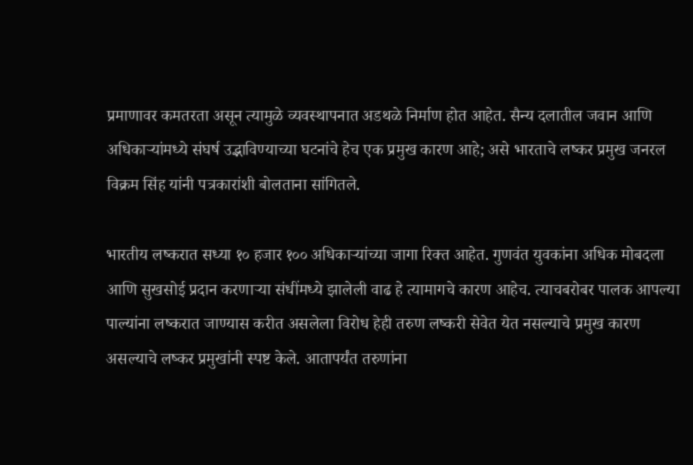प्रमाणावर कमतरता असून त्यामुळे व्यवस्थापनात अडथळे निर्माण होत आहेत. सैन्य दलातील जवान आणि अधिकाऱ्यांमध्ये संघर्ष उद्भाविण्याच्या घटनांचे हेच एक प्रमुख कारण आहे; असे भारताचे लष्कर प्रमुख जनरल विक्रम सिंह यांनी पत्रकारांशी बोलताना सांगितले.

भारतीय लष्करात सध्या १० हजार १०० अधिकाऱ्यांच्या जागा रिक्त आहेत. गुणवंत युवकांना अधिक मोबदला आणि सुखसोई प्रदान करणार्‍या संधींमध्ये झालेली वाढ हे त्यामागचे कारण आहेच. त्याचबरोबर पालक आपल्या पाल्यांना लष्करात जाण्यास करीत असलेला विरोध हेही तरुण लष्करी सेवेत येत नसल्याचे प्रमुख कारण असल्याचे लष्कर प्रमुखांनी स्पष्ट केले. आतापर्यंत तरुणांना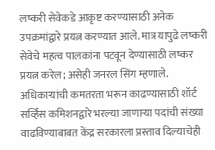लष्करी सेवेकडे आकृष्ट करण्यासाठी अनेक उपक्रमांद्वारे प्रयत्न करण्यात आले. मात्र यापुढे लष्करी सेवेचे महत्व पालकांना पटवून देण्यासाठी लष्कर प्रयत्न करेल; असेही जनरल सिंग म्हणाले. अधिकाऱ्यांची कमतरता भरून काढण्यासाठी शॉर्ट सर्व्हिस कमिशनद्वारे भरल्या जाणार्‍या पदांची संख्या वाढविण्याबाबत केंद्र सरकारला प्रस्ताव दिल्याचेही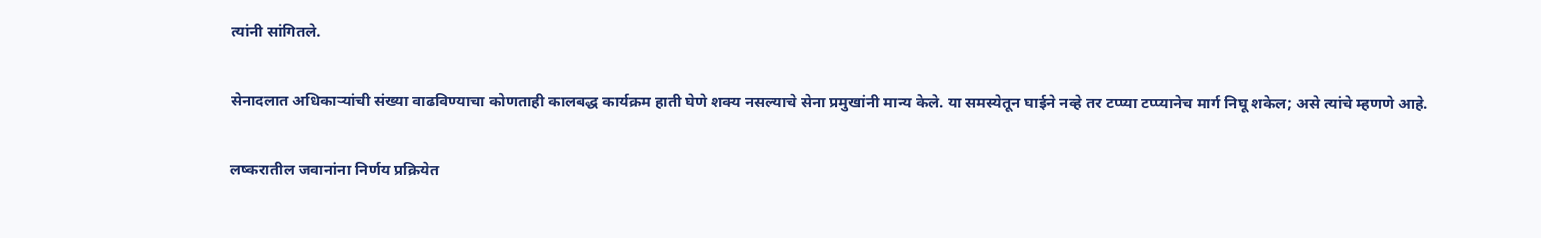त्यांनी सांगितले.

सेनादलात अधिकाऱ्यांची संख्या वाढविण्याचा कोणताही कालबद्ध कार्यक्रम हाती घेणे शक्य नसल्याचे सेना प्रमुखांनी मान्य केले. या समस्येतून घाईने नव्हे तर टप्प्या टप्प्यानेच मार्ग निघू शकेल; असे त्यांचे म्हणणे आहे.

लष्करातील जवानांना निर्णय प्रक्रियेत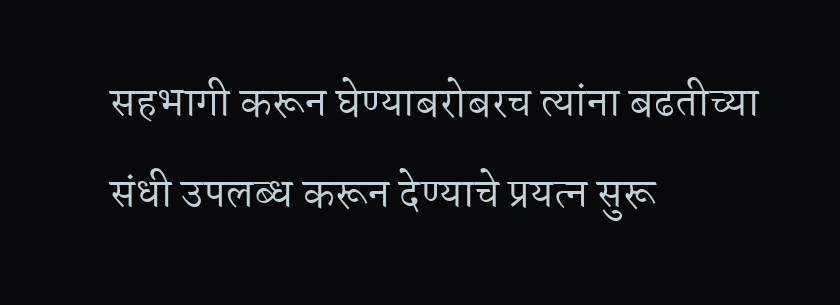सहभागी करून घेण्याबरोबरच त्यांना बढतीच्या संधी उपलब्ध करून देण्याचे प्रयत्न सुरू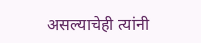असल्याचेही त्यांनी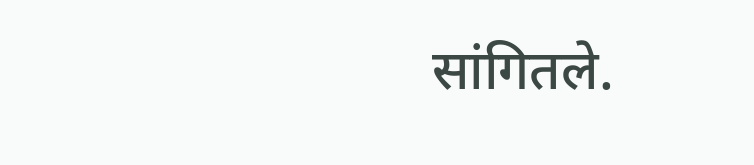सांगितले.